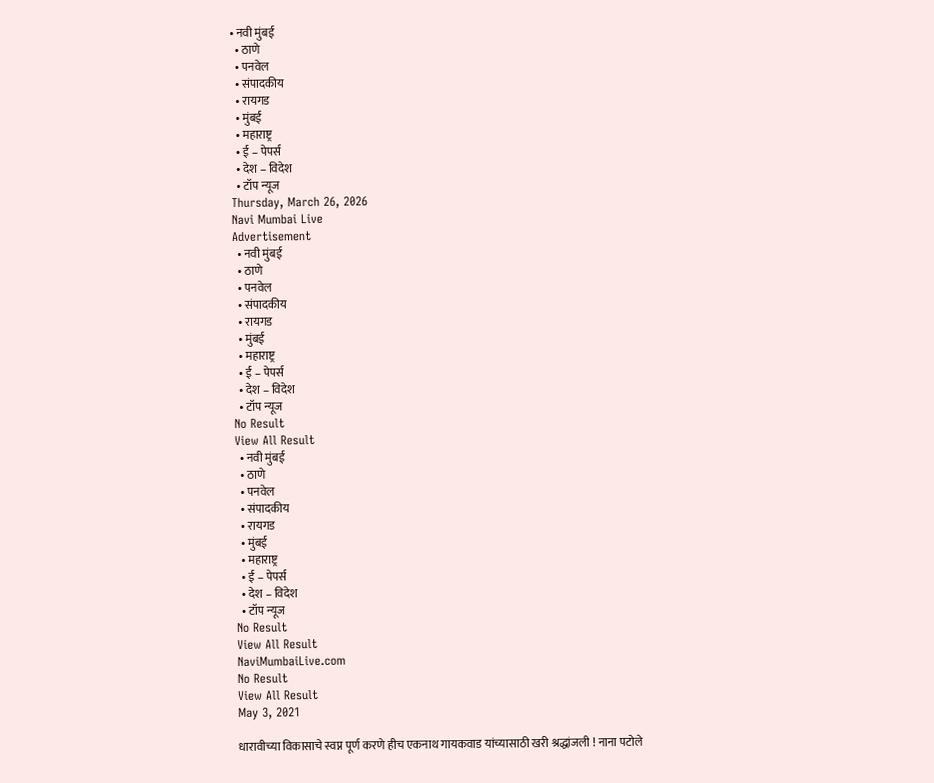• नवी मुंबई
  • ठाणे
  • पनवेल
  • संपादकीय
  • रायगड
  • मुंबई
  • महाराष्ट्र
  • ई – पेपर्स
  • देश – विदेश
  • टॉप न्यूज
Thursday, March 26, 2026
Navi Mumbai Live
Advertisement
  • नवी मुंबई
  • ठाणे
  • पनवेल
  • संपादकीय
  • रायगड
  • मुंबई
  • महाराष्ट्र
  • ई – पेपर्स
  • देश – विदेश
  • टॉप न्यूज
No Result
View All Result
  • नवी मुंबई
  • ठाणे
  • पनवेल
  • संपादकीय
  • रायगड
  • मुंबई
  • महाराष्ट्र
  • ई – पेपर्स
  • देश – विदेश
  • टॉप न्यूज
No Result
View All Result
NaviMumbaiLive.com
No Result
View All Result
May 3, 2021

धारावीच्या विकासाचे स्वप्न पूर्ण करणे हीच एकनाथ गायकवाड यांच्यासाठी खरी श्रद्धांजली ! नाना पटोले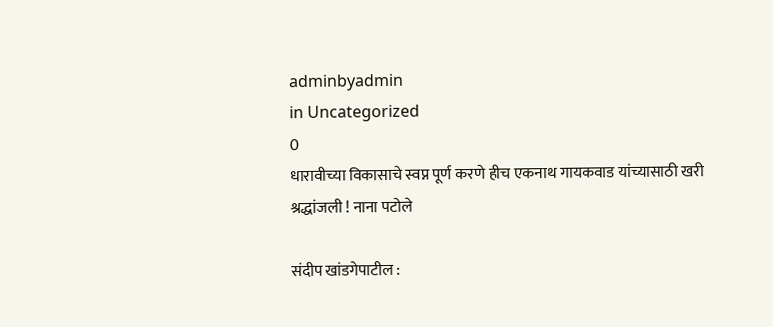adminbyadmin
in Uncategorized
0
धारावीच्या विकासाचे स्वप्न पूर्ण करणे हीच एकनाथ गायकवाड यांच्यासाठी खरी श्रद्धांजली ! नाना पटोले

संदीप खांडगेपाटील :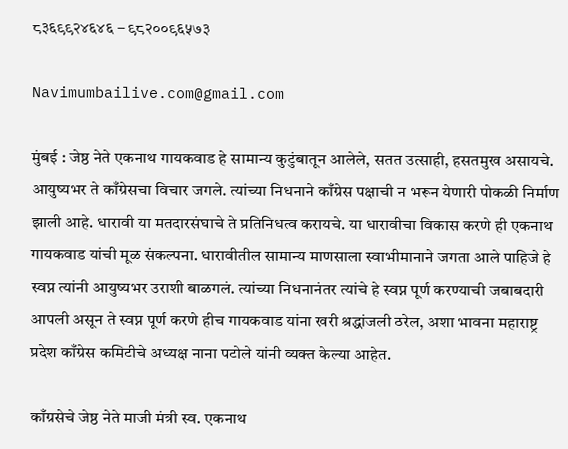८३६९९२४६४६ – ९८२००९६५७३

Navimumbailive.com@gmail.com

मुंबई : जेष्ठ नेते एकनाथ गायकवाड हे सामान्य कुटुंबातून आलेले, सतत उत्साही, हसतमुख असायचे. आयुष्यभर ते काँग्रेसचा विचार जगले. त्यांच्या निधनाने काँग्रेस पक्षाची न भरून येणारी पोकळी निर्माण झाली आहे. धारावी या मतदारसंघाचे ते प्रतिनिधत्व करायचे. या धारावीचा विकास करणे ही एकनाथ गायकवाड यांची मूळ संकल्पना. धारावीतील सामान्य माणसाला स्वाभीमानाने जगता आले पाहिजे हे स्वप्न त्यांनी आयुष्यभर उराशी बाळगलं. त्यांच्या निधनानंतर त्यांचे हे स्वप्न पूर्ण करण्याची जबाबदारी आपली असून ते स्वप्न पूर्ण करणे हीच गायकवाड यांना खरी श्रद्धांजली ठरेल, अशा भावना महाराष्ट्र प्रदेश काँग्रेस कमिटीचे अध्यक्ष नाना पटोले यांनी व्यक्त केल्या आहेत.

काँग्रसेचे जेष्ठ नेते माजी मंत्री स्व. एकनाथ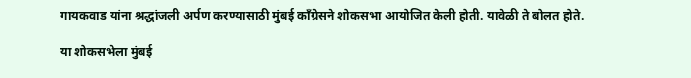गायकवाड यांना श्रद्धांजली अर्पण करण्यासाठी मुंबई काँग्रेसने शोकसभा आयोजित केली होती. यावेळी ते बोलत होते.

या शोकसभेला मुंबई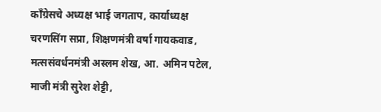काँग्रेसचे अध्यक्ष भाई जगताप, कार्याध्यक्ष चरणसिंग सप्रा, शिक्षणमंत्री वर्षा गायकवाड, मत्ससंवर्धनमंत्री अस्लम शेख, आ. अमिन पटेल, माजी मंत्री सुरेश शेट्टी,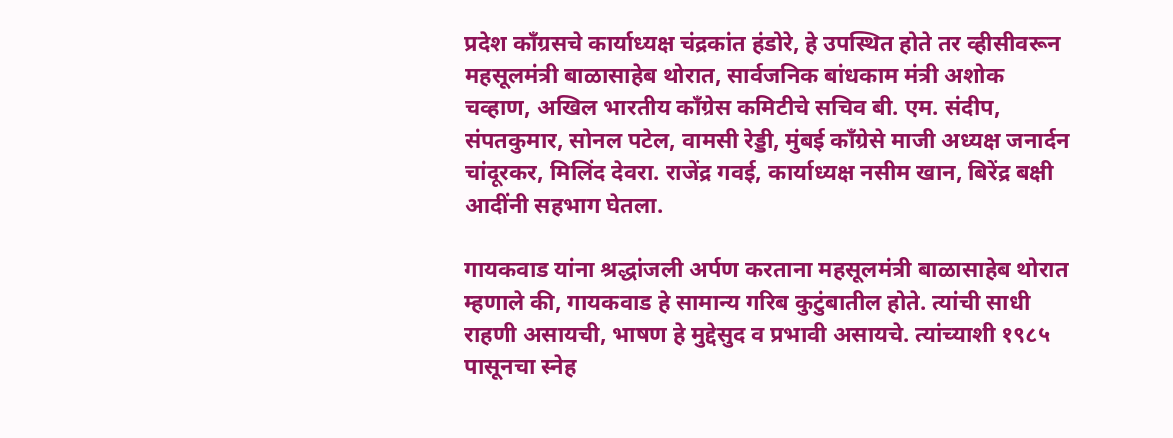प्रदेश काँग्रसचे कार्याध्यक्ष चंद्रकांत हंडोरे, हे उपस्थित होते तर व्हीसीवरून महसूलमंत्री बाळासाहेब थोरात, सार्वजनिक बांधकाम मंत्री अशोक चव्हाण, अखिल भारतीय काँग्रेस कमिटीचे सचिव बी. एम. संदीप, संपतकुमार, सोनल पटेल, वामसी रेड्डी, मुंबई काँग्रेसे माजी अध्यक्ष जनार्दन चांदूरकर, मिलिंद देवरा. राजेंद्र गवई, कार्याध्यक्ष नसीम खान, बिरेंद्र बक्षी आदींनी सहभाग घेतला.

गायकवाड यांना श्रद्धांजली अर्पण करताना महसूलमंत्री बाळासाहेब थोरात म्हणाले की, गायकवाड हे सामान्य गरिब कुटुंबातील होते. त्यांची साधी राहणी असायची, भाषण हे मुद्देसुद व प्रभावी असायचे. त्यांच्याशी १९८५ पासूनचा स्नेह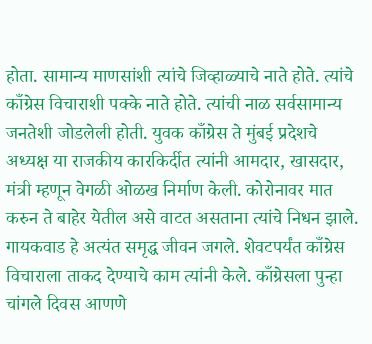होता. सामान्य माणसांशी त्यांचे जिव्हाळ्याचे नाते होते. त्यांचे काँग्रेस विचाराशी पक्के नाते होते. त्यांची नाळ सर्वसामान्य जनतेशी जोडलेली होती. युवक काँग्रेस ते मुंबई प्रदेशचे अध्यक्ष या राजकीय कारकिर्दीत त्यांनी आमदार, खासदार, मंत्री म्हणून वेगळी ओळख निर्माण केली. कोरोनावर मात करुन ते बाहेर येतील असे वाटत असताना त्यांचे निधन झाले. गायकवाड हे अत्यंत समृद्ध जीवन जगले. शेवटपर्यंत काँग्रेस विचाराला ताकद देण्याचे काम त्यांनी केले. काँग्रेसला पुन्हा चांगले दिवस आणणे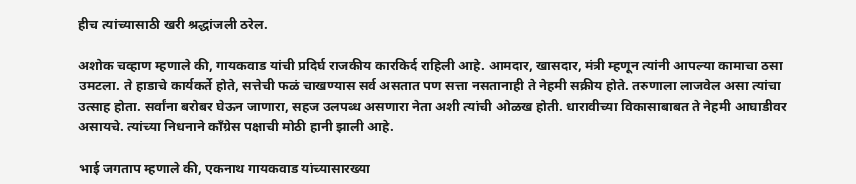हीच त्यांच्यासाठी खरी श्रद्धांजली ठरेल.

अशोक चव्हाण म्हणाले की, गायकवाड यांची प्रदिर्घ राजकीय कारकिर्द राहिली आहे. आमदार, खासदार, मंत्री म्हणून त्यांनी आपल्या कामाचा ठसा उमटला. ते हाडाचे कार्यकर्ते होते, सत्तेची फळं चाखण्यास सर्व असतात पण सत्ता नसतानाही ते नेहमी सक्रीय होते. तरुणाला लाजवेल असा त्यांचा उत्साह होता. सर्वांना बरोबर घेऊन जाणारा, सहज उलपब्ध असणारा नेता अशी त्यांची ओळख होती. धारावीच्या विकासाबाबत ते नेहमी आघाडीवर असायचे. त्यांच्या निधनाने काँग्रेस पक्षाची मोठी हानी झाली आहे.

भाई जगताप म्हणाले की, एकनाथ गायकवाड यांच्यासारख्या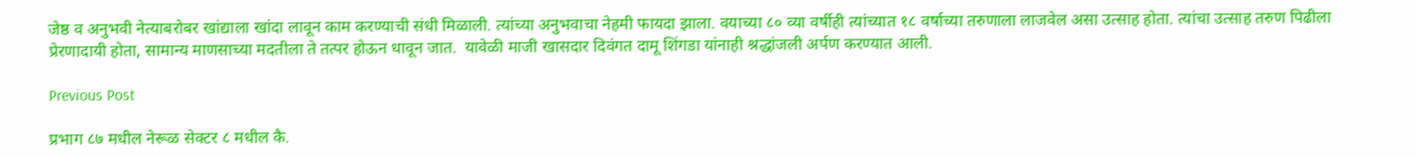जेष्ठ व अनुभवी नेत्याबरोबर खांद्याला खांदा लावून काम करण्याची संधी मिळाली. त्यांच्या अनुभवाचा नेहमी फायदा झाला. वयाच्या ८० व्या वर्षीही त्यांच्यात १८ वर्षाच्या तरुणाला लाजवेल असा उत्साह होता. त्यांचा उत्साह तरुण पिढीला प्रेरणादायी होता, सामान्य माणसाच्या मदतीला ते तत्पर होऊन धावून जात.  यावेळी माजी खासदार दिवंगत दामू शिंगडा यांनाही श्रद्धांजली अर्पण करण्यात आली.

Previous Post

प्रभाग ८७ मधील नेरूळ सेक्टर ८ मधील कै.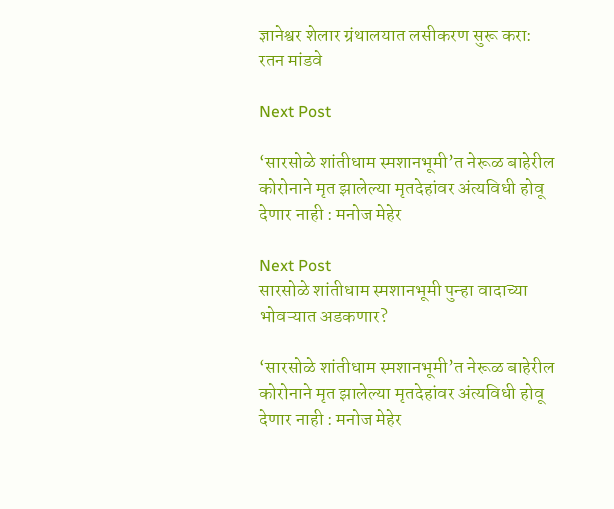ज्ञानेश्वर शेलार ग्रंथालयात लसीकरण सुरू करा: रतन मांडवे

Next Post

‘सारसोळे शांतीधाम स्मशानभूमी’त नेरूळ बाहेरील कोरोनाने मृत झालेल्या मृतदेहांवर अंत्यविधी होवू देणार नाही : मनोज मेहेर

Next Post
सारसोळे शांतीधाम स्मशानभूमी पुन्हा वादाच्या भोवऱ्यात अडकणार?

‘सारसोळे शांतीधाम स्मशानभूमी’त नेरूळ बाहेरील कोरोनाने मृत झालेल्या मृतदेहांवर अंत्यविधी होवू देणार नाही : मनोज मेहेर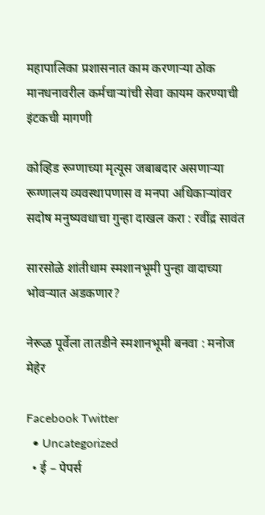महापालिका प्रशासनात काम करणाऱ्या ठोक मानधनावरील कर्मचाऱ्यांची सेवा कायम करण्याची इंटकची मागणी

कोव्हिड रूग्णाच्या मृत्यूस जबाबदार असणाऱ्या रूग्णालय व्यवस्थापणास व मनपा अधिकाऱ्यांवर सदोष मनुष्यवधाचा गुन्हा दाखल करा : रवींद्र सावंत

सारसोळे शांतीधाम स्मशानभूमी पुन्हा वादाच्या भोवऱ्यात अडकणार?

नेरूळ पूर्वेला तातडीने स्मशानभूमी बनवा : मनोज मेहेर

Facebook Twitter
  • Uncategorized
  • ई – पेपर्स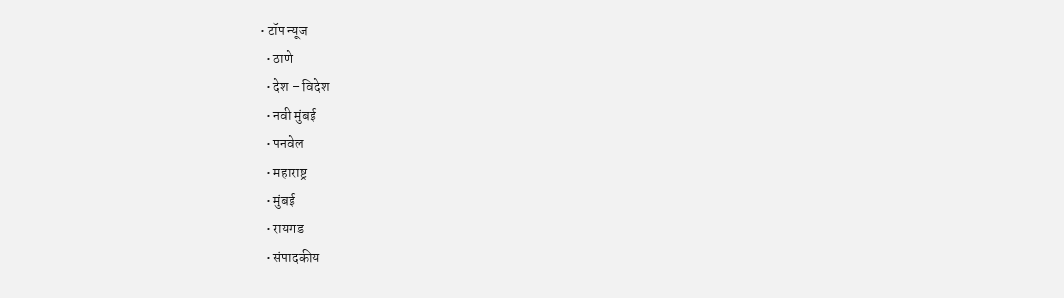• टॉप न्यूज
  • ठाणे
  • देश – विदेश
  • नवी मुंबई
  • पनवेल
  • महाराष्ट्र
  • मुंबई
  • रायगड
  • संपादकीय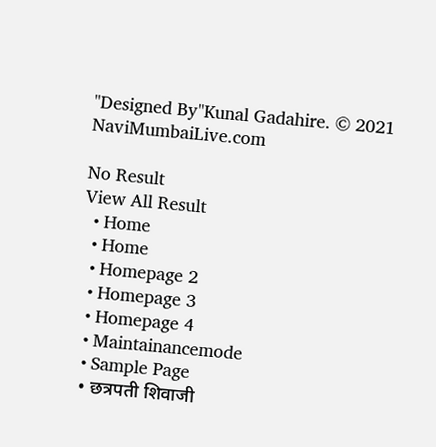"Designed By"Kunal Gadahire. © 2021 NaviMumbaiLive.com

No Result
View All Result
  • Home
  • Home
  • Homepage 2
  • Homepage 3
  • Homepage 4
  • Maintainancemode
  • Sample Page
  • छत्रपती शिवाजी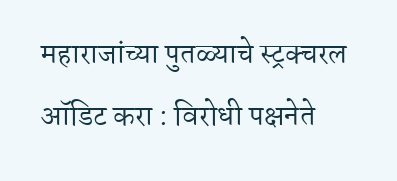महाराजांच्या पुतळ्याचे स्ट्रक्चरल ऑडिट करा : विरोधी पक्षनेते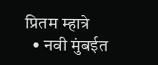प्रितम म्हात्रे
  • नवी मुंबईत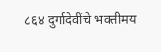८६४ दुर्गादेवींचे भक्तीमय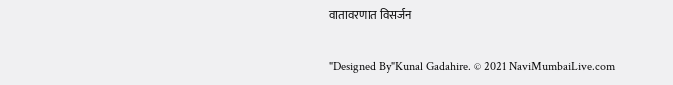वातावरणात विसर्जन

"Designed By"Kunal Gadahire. © 2021 NaviMumbaiLive.com